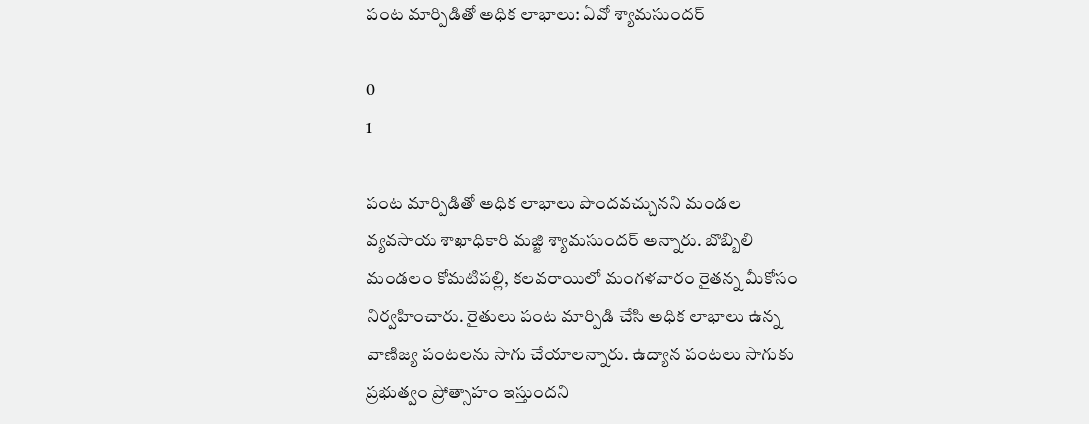పంట మార్పిడితో అధిక లాభాలు: ఏవో శ్యామసుందర్

0
1

పంట మార్పిడితో అధిక లాభాలు పొందవచ్చునని మండల వ్యవసాయ శాఖాధికారి మజ్జి శ్యామసుందర్ అన్నారు. బొబ్బిలి మండలం కోమటిపల్లి, కలవరాయిలో మంగళవారం రైతన్న మీకోసం నిర్వహించారు. రైతులు పంట మార్పిడి చేసి అధిక లాభాలు ఉన్న వాణిజ్య పంటలను సాగు చేయాలన్నారు. ఉద్యాన పంటలు సాగుకు ప్రభుత్వం ప్రోత్సాహం ఇస్తుందని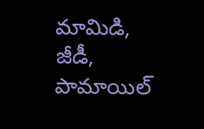మామిడి, జీడీ, పామాయిల్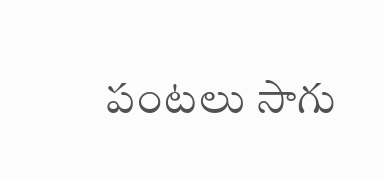పంటలు సాగు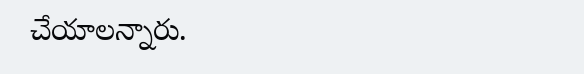చేయాలన్నారు.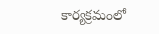కార్యక్రమంలో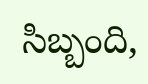సిబ్బంది,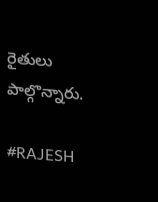రైతులు పాల్గొన్నారు.

#RAJESH